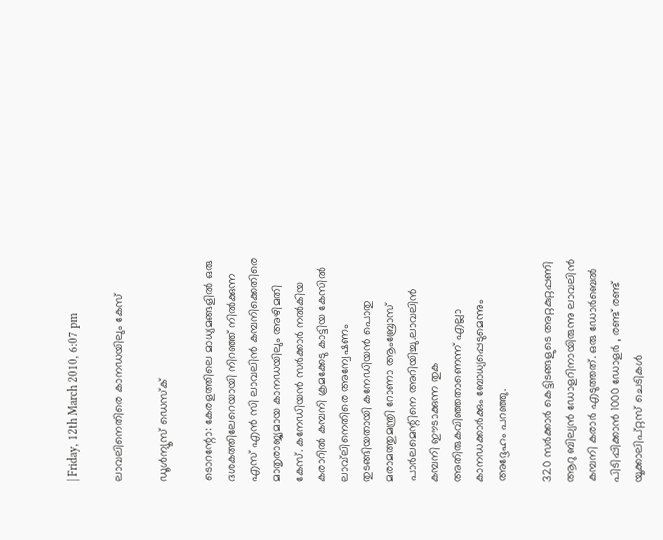| Friday, 12th March 2010, 6:07 pm

ലാവലിനെതിരെ കാനഡയിലും കേസ്

ഡൂള്‍ന്യൂസ് ഡെസ്‌ക്

ടൊറന്റോ: കേരളത്തിലെ മാധ്യമങ്ങളില്‍ ഒരു ദശകത്തിലേറെയായി നിറഞ്ഞ് നില്‍ക്കുന്ന എസ് എന്‍ സി ലാവലിന്‍ കമ്പനിക്കെതിരെ മാതൃരാജ്യമായ കാനഡയിലും അഴിമതി കേസ്. കനേഡിയന്‍ സര്‍ക്കാര്‍ നല്‍കിയ കരാറില്‍ കമ്പനി ക്രമക്കേടു കാട്ടിയ കേസില്‍ ലാവ്‌ലിനെതിരെ അന്വേഷണം തുടങ്ങിയതായി കനേഡിയന്‍ പൊതു മരാമത്തുമന്ത്രി റോണാ ആംബ്രോസ് പാര്‍ലമെന്റിനെ അറിയിച്ചു.ലാവലിന്‍ കമ്പനി ഈടാക്കുന്ന തുക അതിരുകവിഞ്ഞതാണെന്ന് എല്ലാ കാനഡക്കാര്‍ക്കും ബോധ്യപ്പെടുമെന്നും അദ്ദേഹം പറഞ്ഞു.

320 സര്‍ക്കാര്‍ കെട്ടിടങ്ങളുടെ അറ്റകുറ്റപ്പണി ആറു ബില്യന്‍ ഡോളറിനായിരുന്നു ലാവലിന്‍ കമ്പനി കരാര്‍ എടുത്തത്. ഒരു ഡോര്‍ബെല്‍ പിടിപ്പിക്കാന്‍ 1000 ഡോളര്‍ , രണ്ട് രണ്ട് യൂക്കാലിപ്റ്റസ് ചെടികള്‍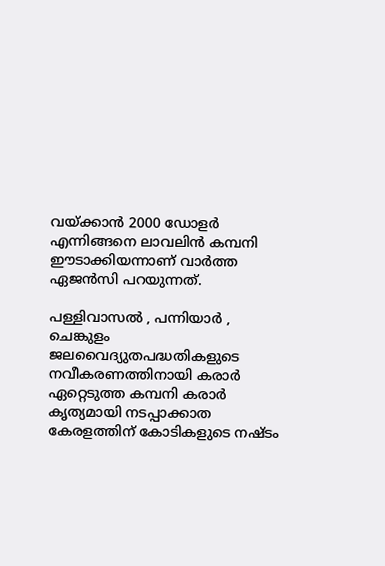വയ്ക്കാന്‍ 2000 ഡോളര്‍ എന്നിങ്ങനെ ലാവലിന്‍ കമ്പനി ഈടാക്കിയന്നാണ് വാര്‍ത്ത ഏജന്‍സി പറയുന്നത്.

പള്ളിവാസല്‍ , പന്നിയാര്‍ , ചെങ്കുളം ജലവൈദ്യുതപദ്ധതികളുടെ നവീകരണത്തിനായി കരാര്‍ ഏറ്റെടുത്ത കമ്പനി കരാര്‍ കൃത്യമായി നടപ്പാക്കാത കേരളത്തിന് കോടികളുടെ നഷ്ടം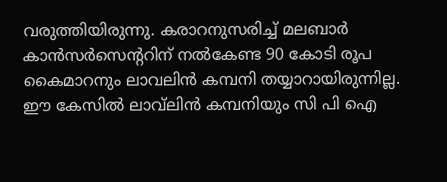വരുത്തിയിരുന്നു. കരാറനുസരിച്ച് മലബാര്‍ കാന്‍സര്‍സെന്ററിന് നല്‍കേണ്ട 90 കോടി രൂപ കൈമാറനും ലാവലിന്‍ കമ്പനി തയ്യാറായിരുന്നില്ല. ഈ കേസില്‍ ലാവ്‌ലിന്‍ കമ്പനിയും സി പി ഐ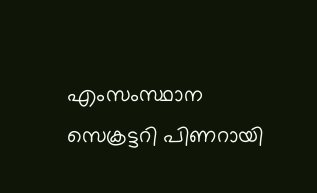എംസംസ്ഥാന സെക്രട്ടറി പിണറായി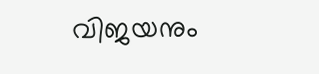വിജയനും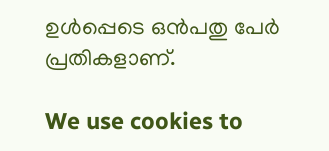ഉള്‍പ്പെടെ ഒന്‍പതു പേര്‍ പ്രതികളാണ്.

We use cookies to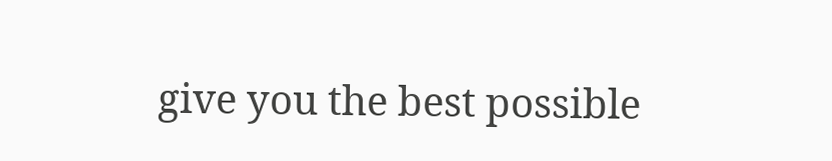give you the best possible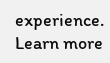experience. Learn more